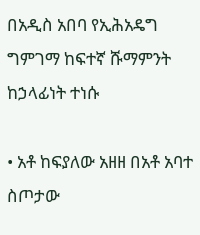በአዲስ አበባ የኢሕአዴግ ግምገማ ከፍተኛ ሹማምንት ከኃላፊነት ተነሱ

• አቶ ከፍያለው አዘዘ በአቶ አባተ ስጦታው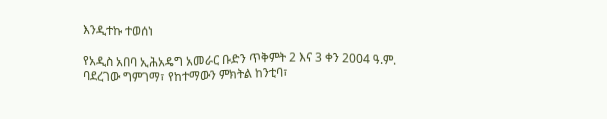እንዲተኩ ተወሰነ

የአዲስ አበባ ኢሕአዴግ አመራር ቡድን ጥቅምት 2 እና 3 ቀን 2004 ዓ.ም. ባደረገው ግምገማ፣ የከተማውን ምክትል ከንቲባ፣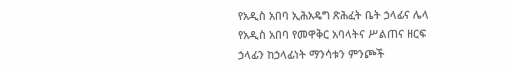የአዲስ አበባ ኢሕአዴግ ጽሕፈት ቤት ኃላፊና ሌላ የአዲስ አበባ የመዋቅር አባላትና ሥልጠና ዘርፍ ኃላፊን ከኃላፊነት ማንሳቱን ምንጮች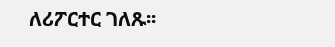ለሪፖርተር ገለጹ፡፡